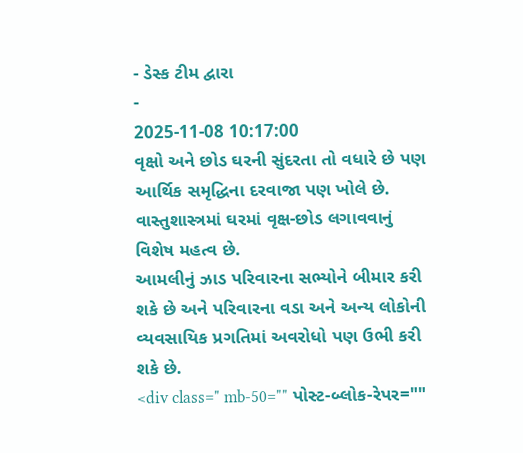- ડેસ્ક ટીમ દ્વારા
-
2025-11-08 10:17:00
વૃક્ષો અને છોડ ઘરની સુંદરતા તો વધારે છે પણ આર્થિક સમૃદ્ધિના દરવાજા પણ ખોલે છે. વાસ્તુશાસ્ત્રમાં ઘરમાં વૃક્ષ-છોડ લગાવવાનું વિશેષ મહત્વ છે.
આમલીનું ઝાડ પરિવારના સભ્યોને બીમાર કરી શકે છે અને પરિવારના વડા અને અન્ય લોકોની વ્યવસાયિક પ્રગતિમાં અવરોધો પણ ઉભી કરી શકે છે.
<div class=" mb-50="" પોસ્ટ-બ્લોક-રેપર=""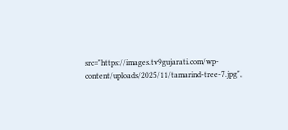src="https://images.tv9gujarati.com/wp-content/uploads/2025/11/tamarind-tree-7.jpg",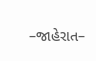–જાહેરાત–